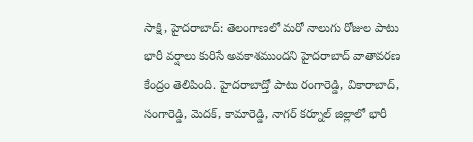సాక్షి, హైదరాబాద్: తెలంగాణలో మరో నాలుగు రోజుల పాటు భారీ వర్షాలు కురిసే అవకాశముందని హైదరాబాద్ వాతావరణ కేంద్రం తెలిపింది. హైదరాబాద్తో పాటు రంగారెడ్డి, వికారాబాద్, సంగారెడ్డి, మెదక్, కామారెడ్డి, నాగర్ కర్నూల్ జిల్లాలో భారీ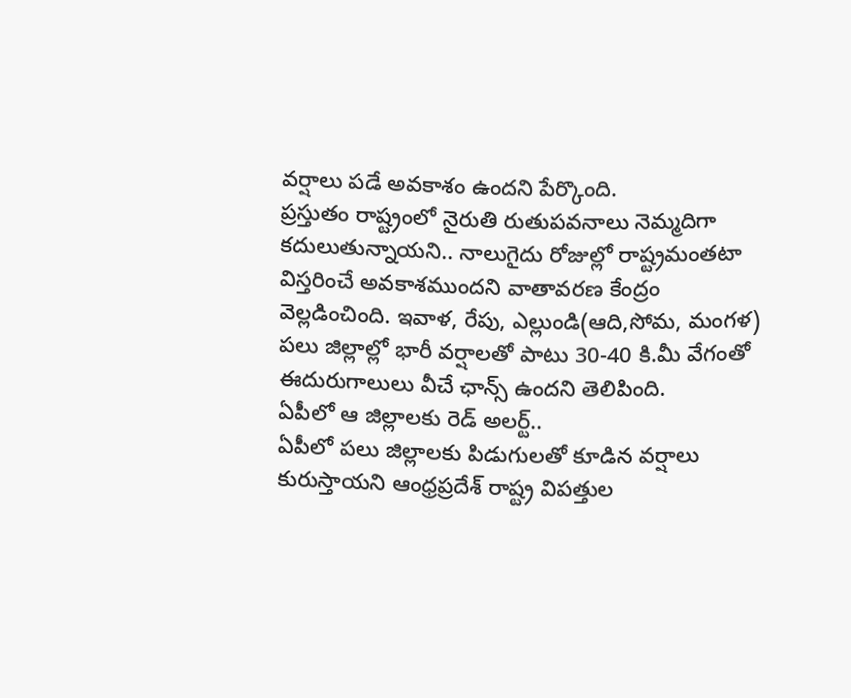వర్షాలు పడే అవకాశం ఉందని పేర్కొంది.
ప్రస్తుతం రాష్ట్రంలో నైరుతి రుతుపవనాలు నెమ్మదిగా కదులుతున్నాయని.. నాలుగైదు రోజుల్లో రాష్ట్రమంతటా విస్తరించే అవకాశముందని వాతావరణ కేంద్రం వెల్లడించింది. ఇవాళ, రేపు, ఎల్లుండి(ఆది,సోమ, మంగళ) పలు జిల్లాల్లో భారీ వర్షాలతో పాటు 30-40 కి.మీ వేగంతో ఈదురుగాలులు వీచే ఛాన్స్ ఉందని తెలిపింది.
ఏపీలో ఆ జిల్లాలకు రెడ్ అలర్ట్..
ఏపీలో పలు జిల్లాలకు పిడుగులతో కూడిన వర్షాలు కురుస్తాయని ఆంధ్రప్రదేశ్ రాష్ట్ర విపత్తుల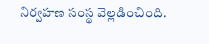నిర్వహణ సంస్థ వెల్లడించింది.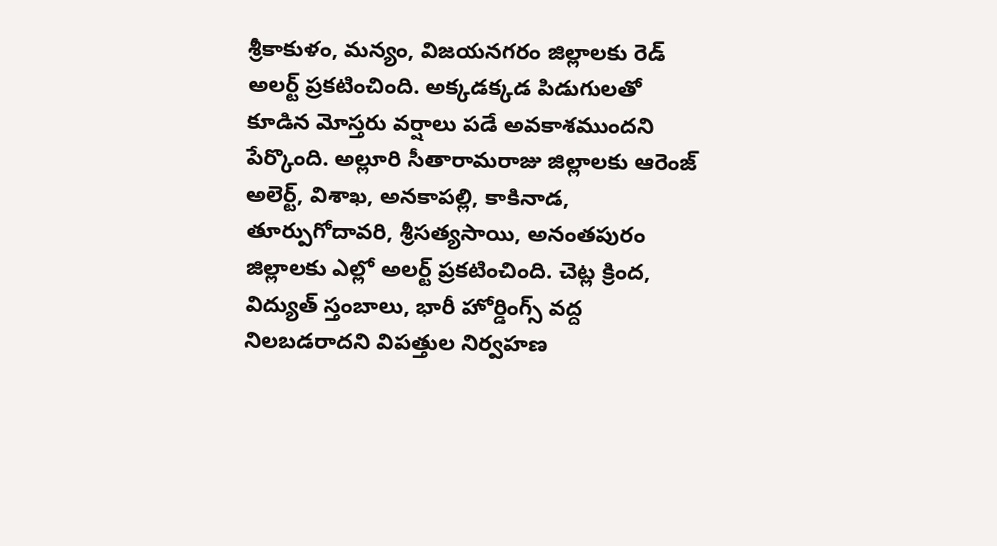శ్రీకాకుళం, మన్యం, విజయనగరం జిల్లాలకు రెడ్ అలర్ట్ ప్రకటించింది. అక్కడక్కడ పిడుగులతో కూడిన మోస్తరు వర్షాలు పడే అవకాశముందని పేర్కొంది. అల్లూరి సీతారామరాజు జిల్లాలకు ఆరెంజ్ అలెర్ట్, విశాఖ, అనకాపల్లి, కాకినాడ, తూర్పుగోదావరి, శ్రీసత్యసాయి, అనంతపురం జిల్లాలకు ఎల్లో అలర్ట్ ప్రకటించింది. చెట్ల క్రింద, విద్యుత్ స్తంబాలు, భారీ హోర్డింగ్స్ వద్ద నిలబడరాదని విపత్తుల నిర్వహణ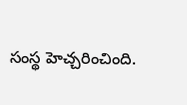సంస్థ హెచ్చరించింది.